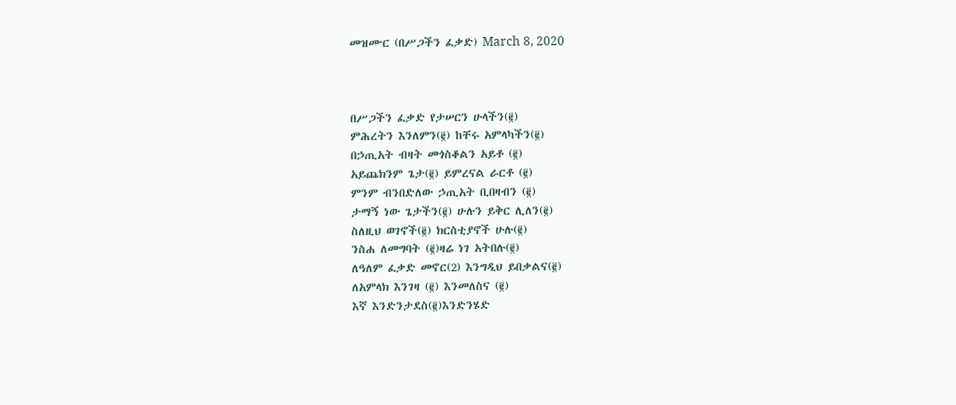መዝሙር (በሥጋችን ፈቃድ) March 8, 2020



በሥጋችን ፈቃድ የታሠርን ሁላችን(፪)
ምሕረትን እንለምን(፪) ከቸሩ አምላካችን(፪)
በኃጢአት ብዛት መጎስቆልን አይቶ (፪)
አይጨክንም ጌታ(፪) ይምረናል ራርቶ (፪)
ምንም ብንበድለው ኃጢአት ቢበዛብን (፪)
ታማኝ ነው ጌታችን(፪) ሁሉን ይቅር ሊለን(፪)
ስለዚህ ወገኖች(፪) ክርስቲያኖች ሁሉ(፪)
ንስሐ ለመግባት (፪)ዛሬ ነገ አትበሉ(፪)
ለዓለም ፈቃድ መኖር(2) እንግዲህ ይበቃልና(፪)
ለአምላክ እንገዛ (፪) እንመለስና (፪)
እኛ እንድንታደስ(፪)እንድንሄድ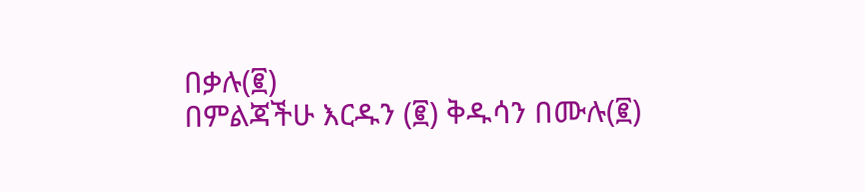በቃሉ(፪)
በምልጃችሁ እርዱን (፪) ቅዱሳን በሙሉ(፪)